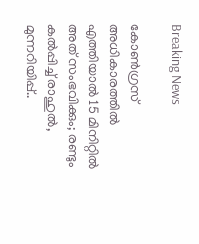Breaking News

കോൺഗ്രസ് അധികാരത്തിൽ എത്തിയാൽ 15 മിനിറ്റിൽ അത് സംഭവിക്കും; രണ്ടും കൽപ്പിച്ച് രാഹുൽ, മുന്നറിയിപ്പ്..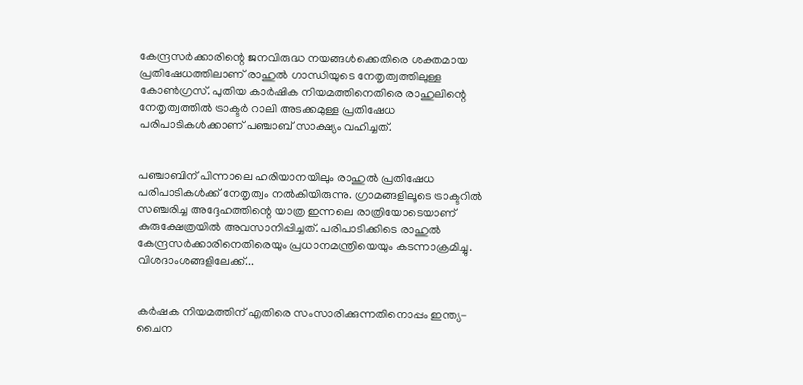കേന്ദ്രസര്‍ക്കാരിന്റെ ജനവിരുദ്ധ നയങ്ങള്‍ക്കെതിരെ ശക്തമായ പ്രതിഷേധത്തിലാണ് രാഹുല്‍ ഗാന്ധിയുടെ നേതൃത്വത്തിലുള്ള കോണ്‍ഗ്രസ്. പുതിയ കാര്‍ഷിക നിയമത്തിനെതിരെ രാഹുലിന്റെ നേതൃത്വത്തില്‍ ട്രാക്ടര്‍ റാലി അടക്കമുള്ള പ്രതിഷേധ പരിപാടികള്‍ക്കാണ് പഞ്ചാബ് സാക്ഷ്യം വഹിച്ചത്.


പഞ്ചാബിന് പിന്നാലെ ഹരിയാനയിലും രാഹുല്‍ പ്രതിഷേധ പരിപാടികള്‍ക്ക് നേതൃത്വം നല്‍കിയിരുന്നു. ഗ്രാമങ്ങളിലൂടെ ട്രാക്ടറില്‍ സഞ്ചരിച്ച അദ്ദേഹത്തിന്റെ യാത്ര ഇന്നലെ രാത്രിയോടെയാണ് കുരുക്ഷേത്രയില്‍ അവസാനിപ്പിച്ചത്. പരിപാടിക്കിടെ രാഹുല്‍ കേന്ദ്രസര്‍ക്കാരിനെതിരെയും പ്രധാനമന്ത്രിയെയും കടന്നാക്രമിച്ചു. വിശദാംശങ്ങളിലേക്ക്...


കര്‍ഷക നിയമത്തിന് എതിരെ സംസാരിക്കുന്നതിനൊപ്പം ഇന്ത്യ-ചൈന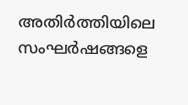അതിര്‍ത്തിയിലെ സംഘര്‍ഷങ്ങളെ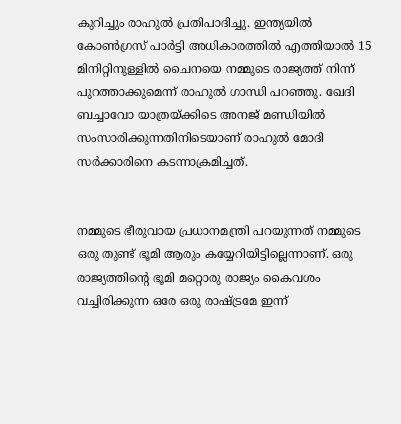കുറിച്ചും രാഹുല്‍ പ്രതിപാദിച്ചു. ഇന്ത്യയില്‍ കോണ്‍ഗ്രസ് പാര്‍ട്ടി അധികാരത്തില്‍ എത്തിയാല്‍ 15 മിനിറ്റിനുള്ളില്‍ ചൈനയെ നമ്മുടെ രാജ്യത്ത് നിന്ന് പുറത്താക്കുമെന്ന് രാഹുല്‍ ഗാന്ധി പറഞ്ഞു. ഖേദി ബച്ചാവോ യാത്രയ്ക്കിടെ അനജ് മണ്ഡിയില്‍ സംസാരിക്കുന്നതിനിടെയാണ് രാഹുല്‍ മോദി സര്‍ക്കാരിനെ കടന്നാക്രമിച്ചത്.


നമ്മുടെ ഭീരുവായ പ്രധാനമന്ത്രി പറയുന്നത് നമ്മുടെ ഒരു തുണ്ട് ഭൂമി ആരും കയ്യേറിയിട്ടില്ലെന്നാണ്. ഒരു രാജ്യത്തിന്റെ ഭൂമി മറ്റൊരു രാജ്യം കൈവശം വച്ചിരിക്കുന്ന ഒരേ ഒരു രാഷ്ട്രമേ ഇന്ന്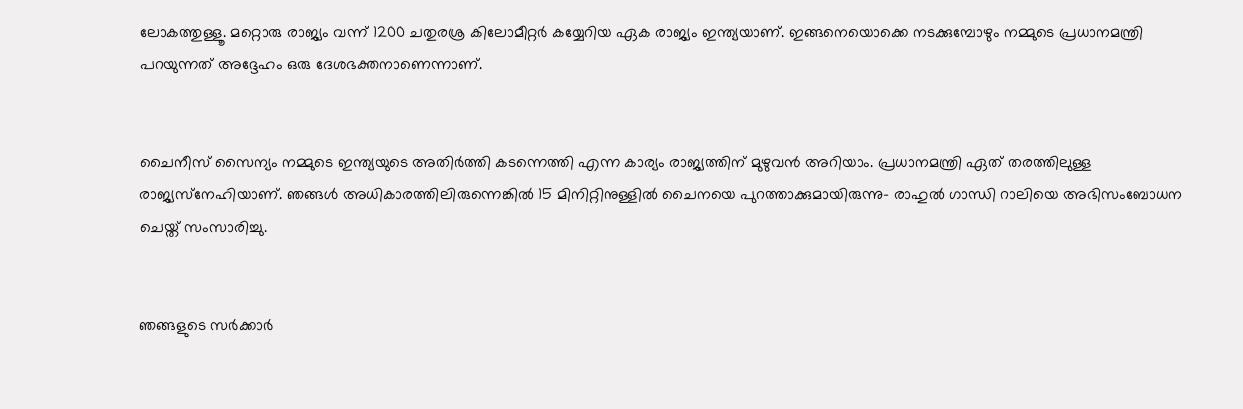ലോകത്തുള്ളൂ. മറ്റൊരു രാജ്യം വന്ന് 1200 ചതുരശ്ര കിലോമീറ്റര്‍ കയ്യേറിയ ഏക രാജ്യം ഇന്ത്യയാണ്. ഇങ്ങനെയൊക്കെ നടക്കുമ്പോഴും നമ്മുടെ പ്രധാനമന്ത്രി പറയുന്നത് അദ്ദേഹം ഒരു ദേശഭക്തനാണെന്നാണ്.


ചൈനീസ് സൈന്യം നമ്മുടെ ഇന്ത്യയുടെ അതിര്‍ത്തി കടന്നെത്തി എന്ന കാര്യം രാജ്യത്തിന് മുഴുവന്‍ അറിയാം. പ്രധാനമന്ത്രി ഏത് തരത്തിലുള്ള രാജ്യസ്‌നേഹിയാണ്. ഞങ്ങള്‍ അധികാരത്തിലിരുന്നെങ്കില്‍ 15 മിനിറ്റിനുള്ളില്‍ ചൈനയെ പുറത്താക്കുമായിരുന്നു- രാഹുല്‍ ഗാന്ധി റാലിയെ അഭിസംബോധന ചെയ്ത് സംസാരിച്ചു.


ഞങ്ങളുടെ സര്‍ക്കാര്‍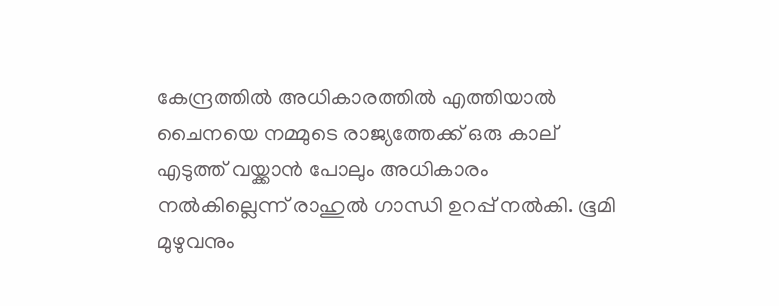കേന്ദ്രത്തില്‍ അധികാരത്തില്‍ എത്തിയാല്‍ ചൈനയെ നമ്മുടെ രാജ്യത്തേക്ക് ഒരു കാല് എടുത്ത് വയ്ക്കാന്‍ പോലും അധികാരം നല്‍കില്ലെന്ന് രാഹുല്‍ ഗാന്ധി ഉറപ്പ് നല്‍കി. ഭൂമി മുഴുവനും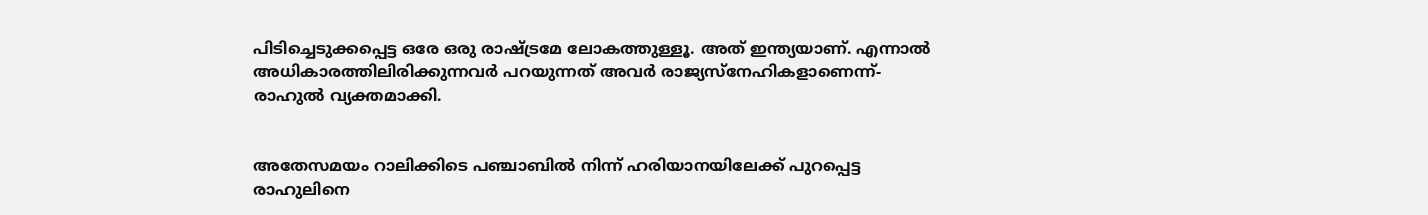പിടിച്ചെടുക്കപ്പെട്ട ഒരേ ഒരു രാഷ്ട്രമേ ലോകത്തുള്ളൂ. അത് ഇന്ത്യയാണ്. എന്നാല്‍ അധികാരത്തിലിരിക്കുന്നവര്‍ പറയുന്നത് അവര്‍ രാജ്യസ്‌നേഹികളാണെന്ന്- രാഹുല്‍ വ്യക്തമാക്കി.


അതേസമയം റാലിക്കിടെ പഞ്ചാബില്‍ നിന്ന് ഹരിയാനയിലേക്ക് പുറപ്പെട്ട രാഹുലിനെ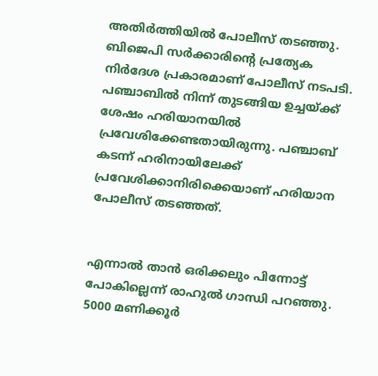അതിര്‍ത്തിയില്‍ പോലീസ് തടഞ്ഞു. ബിജെപി സര്‍ക്കാരിന്റെ പ്രത്യേക നിര്‍ദേശ പ്രകാരമാണ് പോലീസ് നടപടി. പഞ്ചാബില്‍ നിന്ന് തുടങ്ങിയ ഉച്ചയ്ക്ക് ശേഷം ഹരിയാനയില്‍ പ്രവേശിക്കേണ്ടതായിരുന്നു. പഞ്ചാബ് കടന്ന് ഹരിനായിലേക്ക് പ്രവേശിക്കാനിരിക്കെയാണ് ഹരിയാന പോലീസ് തടഞ്ഞത്.


എന്നാല്‍ താന്‍ ഒരിക്കലും പിന്നോട്ട് പോകില്ലെന്ന് രാഹുല്‍ ഗാന്ധി പറഞ്ഞു. 5000 മണിക്കൂര്‍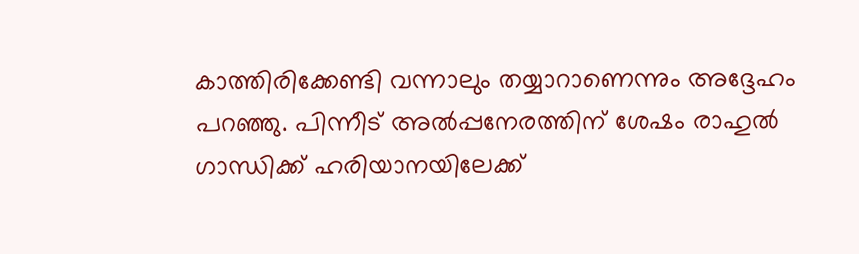കാത്തിരിക്കേണ്ടി വന്നാലും തയ്യാറാണെന്നും അദ്ദേഹം പറഞ്ഞു. പിന്നീട് അല്‍പ്പനേരത്തിന് ശേഷം രാഹുല്‍ ഗാന്ധിക്ക് ഹരിയാനയിലേക്ക്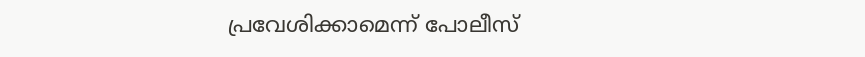പ്രവേശിക്കാമെന്ന് പോലീസ്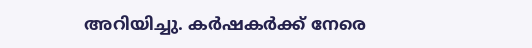അറിയിച്ചു. കര്‍ഷകര്‍ക്ക് നേരെ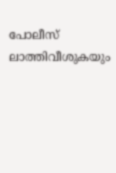പോലീസ് ലാത്തിവീശുകയും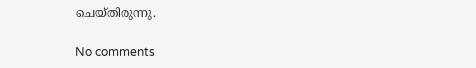ചെയ്തിരുന്നു.

No comments